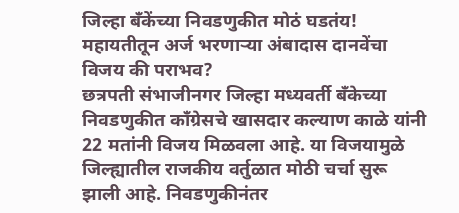जिल्हा बँकेंच्या निवडणुकीत मोठं घडतंय! महायतीतून अर्ज भरणाऱ्या अंबादास दानवेंचा विजय की पराभव?
छत्रपती संभाजीनगर जिल्हा मध्यवर्ती बँकेच्या निवडणुकीत काँग्रेसचे खासदार कल्याण काळे यांनी 22 मतांनी विजय मिळवला आहे. या विजयामुळे जिल्ह्यातील राजकीय वर्तुळात मोठी चर्चा सुरू झाली आहे. निवडणुकीनंतर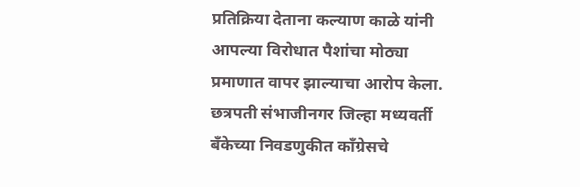प्रतिक्रिया देताना कल्याण काळे यांनी आपल्या विरोधात पैशांचा मोठ्या प्रमाणात वापर झाल्याचा आरोप केला.
छत्रपती संभाजीनगर जिल्हा मध्यवर्ती बँकेच्या निवडणुकीत काँग्रेसचे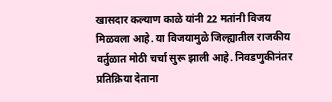खासदार कल्याण काळे यांनी 22 मतांनी विजय मिळवला आहे. या विजयामुळे जिल्ह्यातील राजकीय वर्तुळात मोठी चर्चा सुरू झाली आहे. निवडणुकीनंतर प्रतिक्रिया देताना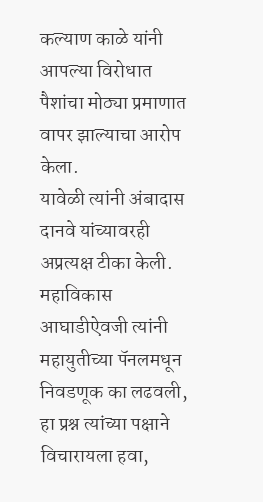कल्याण काळे यांनी आपल्या विरोधात पैशांचा मोठ्या प्रमाणात वापर झाल्याचा आरोप केला.
यावेळी त्यांनी अंबादास दानवे यांच्यावरही अप्रत्यक्ष टीका केली. महाविकास आघाडीऐवजी त्यांनी महायुतीच्या पॅनलमधून निवडणूक का लढवली, हा प्रश्न त्यांच्या पक्षाने विचारायला हवा,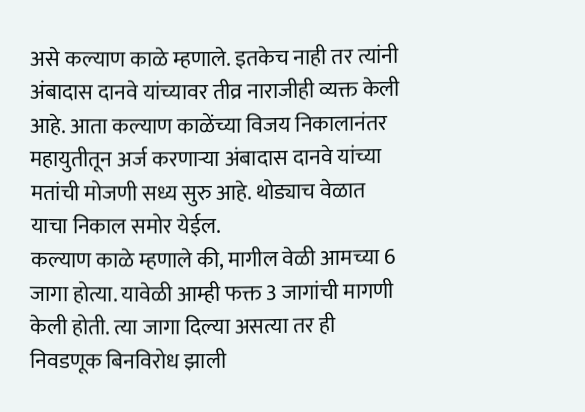असे कल्याण काळे म्हणाले. इतकेच नाही तर त्यांनी अंबादास दानवे यांच्यावर तीव्र नाराजीही व्यक्त केली आहे. आता कल्याण काळेंच्या विजय निकालानंतर महायुतीतून अर्ज करणाऱ्या अंबादास दानवे यांच्या मतांची मोजणी सध्य सुरु आहे. थोड्याच वेळात याचा निकाल समोर येईल.
कल्याण काळे म्हणाले की, मागील वेळी आमच्या 6 जागा होत्या. यावेळी आम्ही फक्त 3 जागांची मागणी केली होती. त्या जागा दिल्या असत्या तर ही निवडणूक बिनविरोध झाली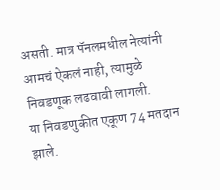असती. मात्र पॅनलमधील नेत्यांनी आमचं ऐकलं नाही, त्यामुळे निवडणूक लढवावी लागली.
या निवडणुकीत एकूण 74 मतदान झाले.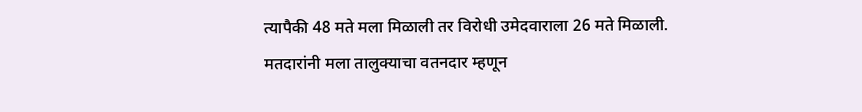त्यापैकी 48 मते मला मिळाली तर विरोधी उमेदवाराला 26 मते मिळाली. मतदारांनी मला तालुक्याचा वतनदार म्हणून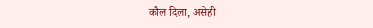कौल दिला, असेही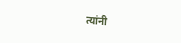त्यांनी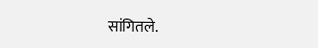सांगितले.